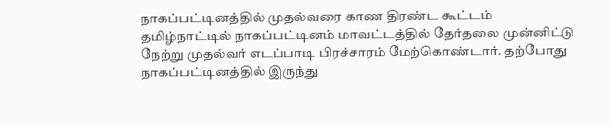நாகப்பட்டினத்தில் முதல்வரை காண திரண்ட கூட்டம்
தமிழ்நாட்டில் நாகப்பட்டினம் மாவட்டத்தில் தேர்தலை முன்னிட்டு நேற்று முதல்வர் எடப்பாடி பிரச்சாரம் மேற்கொண்டார். தற்போது நாகப்பட்டினத்தில் இருந்து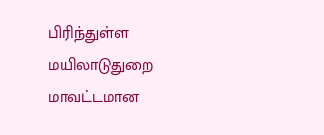பிரிந்துள்ள மயிலாடுதுறை மாவட்டமான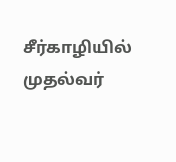சீர்காழியில் முதல்வர்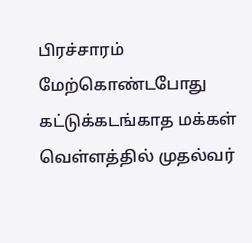பிரச்சாரம் மேற்கொண்டபோது கட்டுக்கடங்காத மக்கள் வெள்ளத்தில் முதல்வர்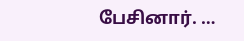பேசினார். …